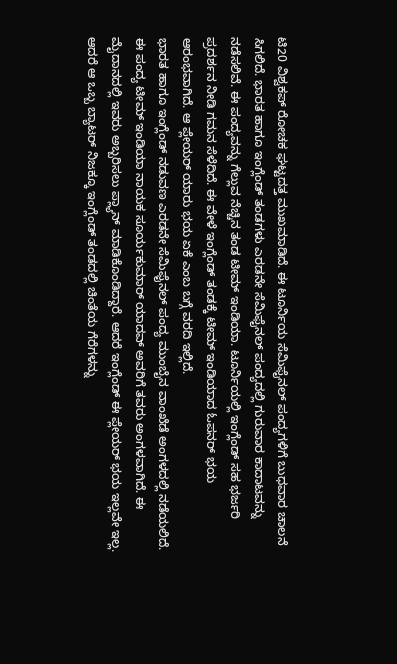ಟಿ20 ವಿಶ್ವಕಪ್ ರೋಚಕ ಘಟ್ಟದತ್ತ ಮುಖಮಾಡಿದೆ. ಈ ಟೂರ್ನಿಯ ಸೆಮಿಫೈನಲ್ ಪಂದ್ಯಗಳಿಗೆ ಬುಧವಾರ ಚಾಲನೆ ಸಿಗಲಿದೆ. ಭಾರತ ಹಾಗೂ ಇಂಗ್ಲೆಂಡ್ ತಂಡಗಳು ಎರಡನೇ ಸೆಮಿಫೈನಲ್ ಪಂದ್ಯದಲ್ಲಿ ಗುರುವಾರ ಕಾದಾಟವನ್ನು ನಡೆಸಲಿವೆ. ಈ ಪಂದ್ಯವನ್ನು ಗೆಲ್ಲುವ ನೆಚ್ಚಿನ ತಂಡ ಟೀಮ್ ಇಂಡಿಯಾ. ಟೂರ್ನಿಯಲ್ಲಿ ಇಂಗ್ಲೆಂಡ್ ಸಹ ಭರ್ಜರಿ ಪ್ರದರ್ಶನ ನೀಡಿ ಗಮನ ಸೆಳೆದಿದೆ. ಈ ವೇಳೆ ಇಂಗ್ಲೆಂಡ್ ತಂಡಕ್ಕೆ ಟೀಮ್ ಇಂಡಿಯಾದ ಓಪನರ್ ಭಯ ಆರಂಭವಾಗಿದೆ. ಆ ಪ್ಲೇಯರ್ ಯಾರು ಭಯ ಏಕೆ ಎಂಬ ಬಗ್ಗೆ ವರದಿ ಇಲ್ಲಿದೆ.
ಭಾರತ ಹಾಗೂ ಇಂಗ್ಲೆಂಡ್ ನಡುವಣ ಎರಡನೇ ಸೆಮಿಫೈನಲ್ ಪಂದ್ಯ ಮುಂಬೈನ ವಾಂಖೆಡೆ ಅಂಗಳದಲ್ಲಿ ನಡೆಯಲಿದೆ. ಈ ಪಂದ್ಯ ಟೀಮ್ ಇಂಡಿಯಾ ನಾಯಕ ಸೂರ್ಯಕುಮಾರ್ ಯಾದವ್ ಅವರಿಗೆ ತವರು ಅಂಗಳವಾಗಿದೆ. ಈ ಮೈದಾನದಲ್ಲಿ ಇವರು ಅಬ್ಬರಿಸಲು ಪ್ಲ್ಯಾನ್ ಮಾಡಿಕೊಂಡಿದ್ದಾರೆ. ಆದರೆ ಇಂಗ್ಲೆಂಡ್ ಈ ಪ್ಲೇಯರ್ ಭಯ ಇಲ್ಲವೇ ಇಲ್ಲ. ಆದರೆ ಆ ಒಬ್ಬ ಬ್ಯಾಟರ್ ನಿಜಕ್ಕೂ ಇಂಗ್ಲೆಂಡ್ ತಂಡದಲ್ಲಿ ಚಿಂತೆಯ ಗೆರೆಗಳನ್ನು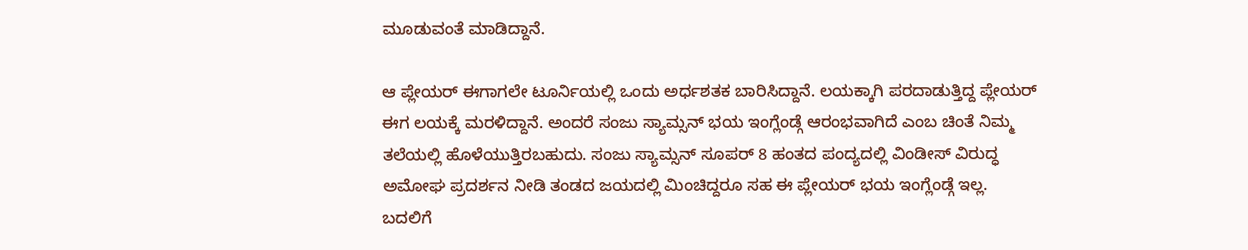ಮೂಡುವಂತೆ ಮಾಡಿದ್ದಾನೆ.

ಆ ಪ್ಲೇಯರ್ ಈಗಾಗಲೇ ಟೂರ್ನಿಯಲ್ಲಿ ಒಂದು ಅರ್ಧಶತಕ ಬಾರಿಸಿದ್ದಾನೆ. ಲಯಕ್ಕಾಗಿ ಪರದಾಡುತ್ತಿದ್ದ ಪ್ಲೇಯರ್ ಈಗ ಲಯಕ್ಕೆ ಮರಳಿದ್ದಾನೆ. ಅಂದರೆ ಸಂಜು ಸ್ಯಾಮ್ಸನ್ ಭಯ ಇಂಗ್ಲೆಂಡ್ಗೆ ಆರಂಭವಾಗಿದೆ ಎಂಬ ಚಿಂತೆ ನಿಮ್ಮ ತಲೆಯಲ್ಲಿ ಹೊಳೆಯುತ್ತಿರಬಹುದು. ಸಂಜು ಸ್ಯಾಮ್ಸನ್ ಸೂಪರ್ 8 ಹಂತದ ಪಂದ್ಯದಲ್ಲಿ ವಿಂಡೀಸ್ ವಿರುದ್ಧ ಅಮೋಘ ಪ್ರದರ್ಶನ ನೀಡಿ ತಂಡದ ಜಯದಲ್ಲಿ ಮಿಂಚಿದ್ದರೂ ಸಹ ಈ ಪ್ಲೇಯರ್ ಭಯ ಇಂಗ್ಲೆಂಡ್ಗೆ ಇಲ್ಲ. ಬದಲಿಗೆ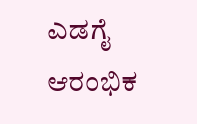ಎಡಗೈ ಆರಂಭಿಕ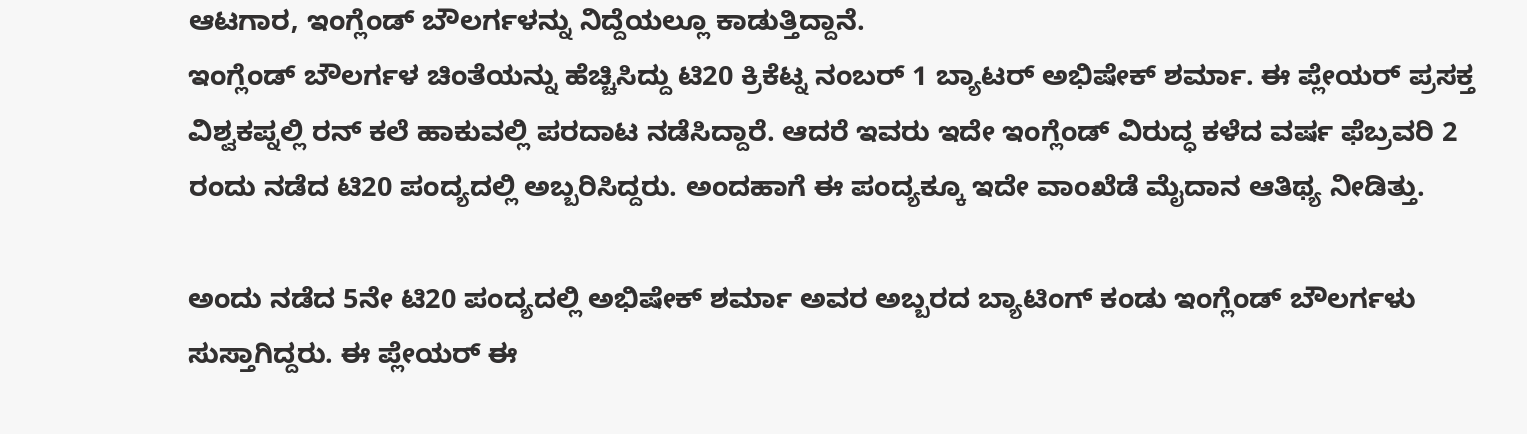ಆಟಗಾರ, ಇಂಗ್ಲೆಂಡ್ ಬೌಲರ್ಗಳನ್ನು ನಿದ್ದೆಯಲ್ಲೂ ಕಾಡುತ್ತಿದ್ದಾನೆ.
ಇಂಗ್ಲೆಂಡ್ ಬೌಲರ್ಗಳ ಚಿಂತೆಯನ್ನು ಹೆಚ್ಚಿಸಿದ್ದು ಟಿ20 ಕ್ರಿಕೆಟ್ನ ನಂಬರ್ 1 ಬ್ಯಾಟರ್ ಅಭಿಷೇಕ್ ಶರ್ಮಾ. ಈ ಪ್ಲೇಯರ್ ಪ್ರಸಕ್ತ ವಿಶ್ವಕಪ್ನಲ್ಲಿ ರನ್ ಕಲೆ ಹಾಕುವಲ್ಲಿ ಪರದಾಟ ನಡೆಸಿದ್ದಾರೆ. ಆದರೆ ಇವರು ಇದೇ ಇಂಗ್ಲೆಂಡ್ ವಿರುದ್ಧ ಕಳೆದ ವರ್ಷ ಫೆಬ್ರವರಿ 2 ರಂದು ನಡೆದ ಟಿ20 ಪಂದ್ಯದಲ್ಲಿ ಅಬ್ಬರಿಸಿದ್ದರು. ಅಂದಹಾಗೆ ಈ ಪಂದ್ಯಕ್ಕೂ ಇದೇ ವಾಂಖೆಡೆ ಮೈದಾನ ಆತಿಥ್ಯ ನೀಡಿತ್ತು.

ಅಂದು ನಡೆದ 5ನೇ ಟಿ20 ಪಂದ್ಯದಲ್ಲಿ ಅಭಿಷೇಕ್ ಶರ್ಮಾ ಅವರ ಅಬ್ಬರದ ಬ್ಯಾಟಿಂಗ್ ಕಂಡು ಇಂಗ್ಲೆಂಡ್ ಬೌಲರ್ಗಳು ಸುಸ್ತಾಗಿದ್ದರು. ಈ ಪ್ಲೇಯರ್ ಈ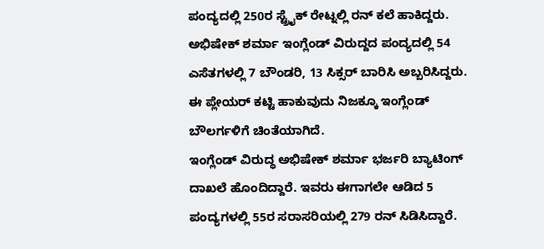ಪಂದ್ಯದಲ್ಲಿ 250ರ ಸ್ಟ್ರೈಕ್ ರೇಟ್ನಲ್ಲಿ ರನ್ ಕಲೆ ಹಾಕಿದ್ದರು. ಅಭಿಷೇಕ್ ಶರ್ಮಾ ಇಂಗ್ಲೆಂಡ್ ವಿರುದ್ದದ ಪಂದ್ಯದಲ್ಲಿ 54 ಎಸೆತಗಳಲ್ಲಿ 7 ಬೌಂಡರಿ, 13 ಸಿಕ್ಸರ್ ಬಾರಿಸಿ ಅಬ್ಬರಿಸಿದ್ದರು. ಈ ಪ್ಲೇಯರ್ ಕಟ್ಟಿ ಹಾಕುವುದು ನಿಜಕ್ಕೂ ಇಂಗ್ಲೆಂಡ್ ಬೌಲರ್ಗಳಿಗೆ ಚಿಂತೆಯಾಗಿದೆ.
ಇಂಗ್ಲೆಂಡ್ ವಿರುದ್ಧ ಅಭಿಷೇಕ್ ಶರ್ಮಾ ಭರ್ಜರಿ ಬ್ಯಾಟಿಂಗ್ ದಾಖಲೆ ಹೊಂದಿದ್ದಾರೆ. ಇವರು ಈಗಾಗಲೇ ಆಡಿದ 5 ಪಂದ್ಯಗಳಲ್ಲಿ 55ರ ಸರಾಸರಿಯಲ್ಲಿ 279 ರನ್ ಸಿಡಿಸಿದ್ದಾರೆ.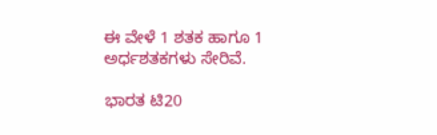ಈ ವೇಳೆ 1 ಶತಕ ಹಾಗೂ 1 ಅರ್ಧಶತಕಗಳು ಸೇರಿವೆ.

ಭಾರತ ಟಿ20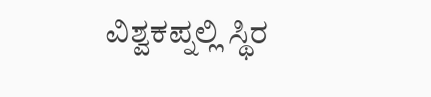ವಿಶ್ವಕಪ್ನಲ್ಲಿ ಸ್ಥಿರ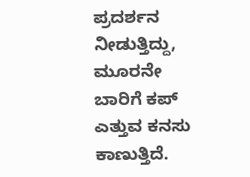ಪ್ರದರ್ಶನ ನೀಡುತ್ತಿದ್ದು, ಮೂರನೇ ಬಾರಿಗೆ ಕಪ್ ಎತ್ತುವ ಕನಸು ಕಾಣುತ್ತಿದೆ.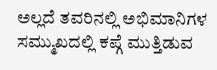ಅಲ್ಲದೆ ತವರಿನಲ್ಲಿ ಅಭಿಮಾನಿಗಳ ಸಮ್ಮುಖದಲ್ಲಿ ಕಪ್ಗೆ ಮುತ್ತಿಡುವ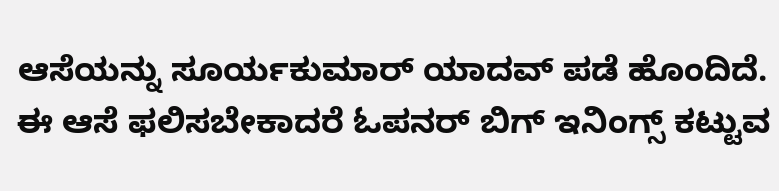ಆಸೆಯನ್ನು ಸೂರ್ಯಕುಮಾರ್ ಯಾದವ್ ಪಡೆ ಹೊಂದಿದೆ. ಈ ಆಸೆ ಫಲಿಸಬೇಕಾದರೆ ಓಪನರ್ ಬಿಗ್ ಇನಿಂಗ್ಸ್ ಕಟ್ಟುವ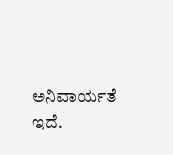ಅನಿವಾರ್ಯತೆ ಇದೆ.